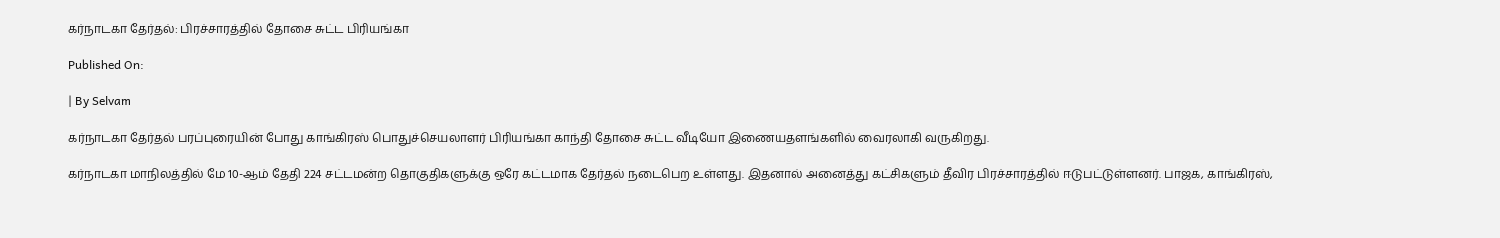கர்நாடகா தேர்தல்: பிரச்சாரத்தில் தோசை சுட்ட பிரியங்கா

Published On:

| By Selvam

கர்நாடகா தேர்தல் பரப்புரையின் போது காங்கிரஸ் பொதுச்செயலாளர் பிரியங்கா காந்தி தோசை சுட்ட வீடியோ இணையதளங்களில் வைரலாகி வருகிறது.

கர்நாடகா மாநிலத்தில் மே 10-ஆம் தேதி 224 சட்டமன்ற தொகுதிகளுக்கு ஒரே கட்டமாக தேர்தல் நடைபெற உள்ளது. இதனால் அனைத்து கட்சிகளும் தீவிர பிரச்சாரத்தில் ஈடுபட்டுள்ளனர். பாஜக, காங்கிரஸ்,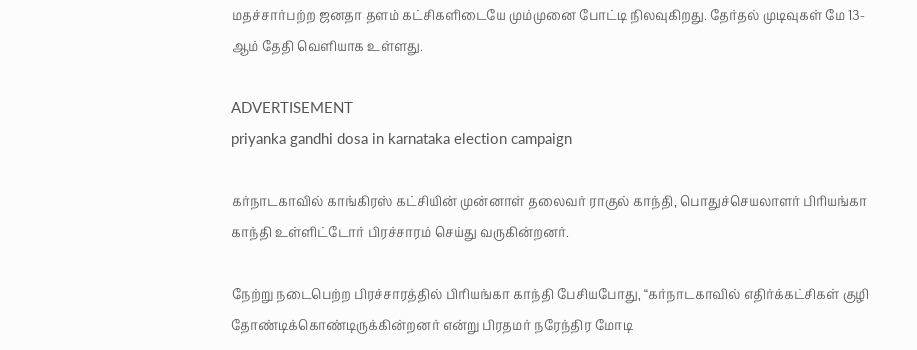மதச்சார்பற்ற ஜனதா தளம் கட்சிகளிடையே மும்முனை போட்டி நிலவுகிறது. தேர்தல் முடிவுகள் மே 13-ஆம் தேதி வெளியாக உள்ளது.

ADVERTISEMENT
priyanka gandhi dosa in karnataka election campaign

கர்நாடகாவில் காங்கிரஸ் கட்சியின் முன்னாள் தலைவர் ராகுல் காந்தி, பொதுச்செயலாளர் பிரியங்கா காந்தி உள்ளிட்டோர் பிரச்சாரம் செய்து வருகின்றனர்.

நேற்று நடைபெற்ற பிரச்சாரத்தில் பிரியங்கா காந்தி பேசியபோது, “கர்நாடகாவில் எதிர்க்கட்சிகள் குழி தோண்டிக்கொண்டிருக்கின்றனர் என்று பிரதமர் நரேந்திர மோடி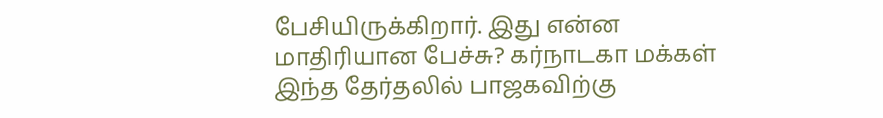பேசியிருக்கிறார். இது என்ன மாதிரியான பேச்சு? கர்நாடகா மக்கள் இந்த தேர்தலில் பாஜகவிற்கு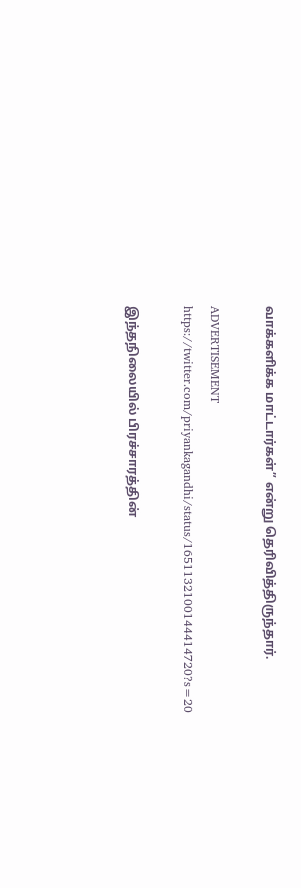வாக்களிக்க மாட்டார்கள்” என்று தெரிவித்திருந்தார்.

ADVERTISEMENT
https://twitter.com/priyankagandhi/status/1651132100144414720?s=20

இந்தநிலையில் பிரச்சாரத்தின்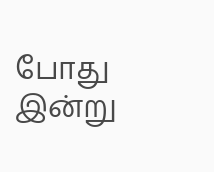போது இன்று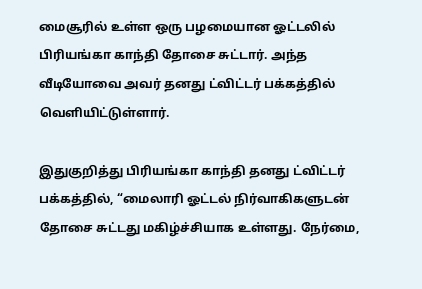மைசூரில் உள்ள ஒரு பழமையான ஓட்டலில் பிரியங்கா காந்தி தோசை சுட்டார். அந்த வீடியோவை அவர் தனது ட்விட்டர் பக்கத்தில் வெளியிட்டுள்ளார்.

இதுகுறித்து பிரியங்கா காந்தி தனது ட்விட்டர் பக்கத்தில், “மைலாரி ஓட்டல் நிர்வாகிகளுடன் தோசை சுட்டது மகிழ்ச்சியாக உள்ளது. நேர்மை,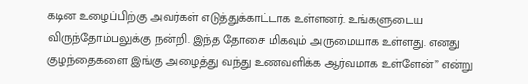கடின உழைப்பிற்கு அவர்கள் எடுத்துக்காட்டாக உள்ளனர். உங்களுடைய விருந்தோம்பலுக்கு நன்றி. இந்த தோசை மிகவும் அருமையாக உள்ளது. எனது குழந்தைகளை இங்கு அழைத்து வந்து உணவளிக்க ஆர்வமாக உள்ளேன்” என்று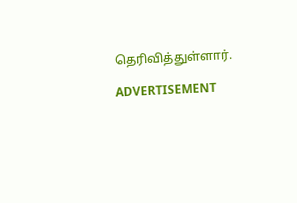தெரிவித்துள்ளார்.

ADVERTISEMENT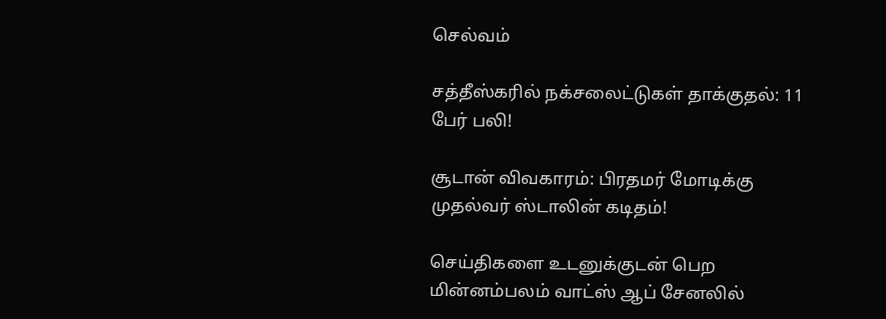செல்வம்

சத்தீஸ்கரில் நக்சலைட்டுகள் தாக்குதல்: 11 பேர் பலி!

சூடான் விவகாரம்: பிரதமர் மோடிக்கு முதல்வர் ஸ்டாலின் கடிதம்!

செய்திகளை உடனுக்குடன் பெற மின்னம்பலம் வாட்ஸ் ஆப் சேனலில்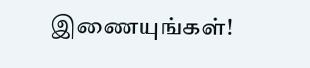இணையுங்கள்!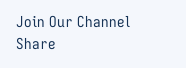Join Our Channel
Share